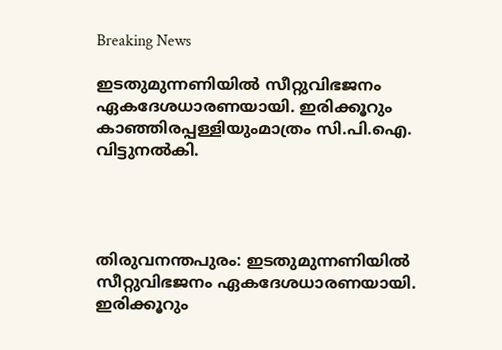Breaking News

ഇടതുമുന്നണിയില്‍ സീറ്റുവിഭജനം ഏകദേശധാരണയായി. ഇരിക്കൂറും കാഞ്ഞിരപ്പള്ളിയുംമാത്രം സി.പി.ഐ. വിട്ടുനല്‍കി.




തിരുവനന്തപുരം: ഇടതുമുന്നണിയില്‍ സീറ്റുവിഭജനം ഏകദേശധാരണയായി. ഇരിക്കൂറും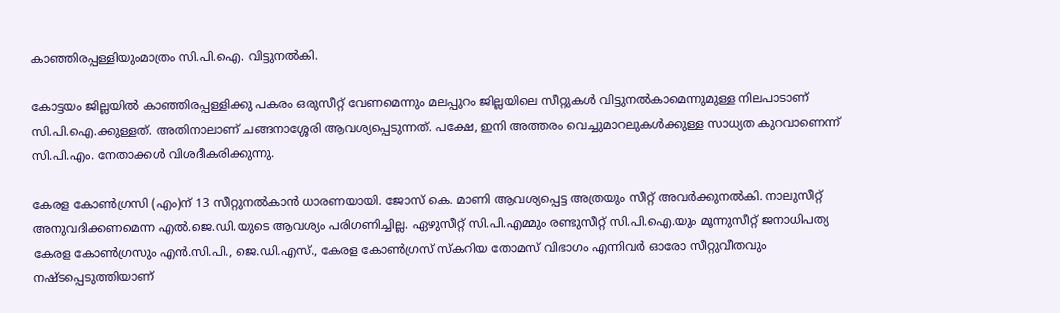കാഞ്ഞിരപ്പള്ളിയുംമാത്രം സി.പി.ഐ. വിട്ടുനല്‍കി.

കോട്ടയം ജില്ലയില്‍ കാഞ്ഞിരപ്പള്ളിക്കു പകരം ഒരുസീറ്റ് വേണമെന്നും മലപ്പുറം ജില്ലയിലെ സീറ്റുകള്‍ വിട്ടുനല്‍കാമെന്നുമുള്ള നിലപാടാണ് സി.പി.ഐ.ക്കുള്ളത്. അതിനാലാണ് ചങ്ങനാശ്ശേരി ആവശ്യപ്പെടുന്നത്. പക്ഷേ, ഇനി അത്തരം വെച്ചുമാറലുകള്‍ക്കുള്ള സാധ്യത കുറവാണെന്ന് സി.പി.എം. നേതാക്കള്‍ വിശദീകരിക്കുന്നു.

കേരള കോണ്‍ഗ്രസി (എം)ന് 13 സീറ്റുനല്‍കാന്‍ ധാരണയായി. ജോസ് കെ. മാണി ആവശ്യപ്പെട്ട അത്രയും സീറ്റ് അവര്‍ക്കുനല്‍കി. നാലുസീറ്റ് അനുവദിക്കണമെന്ന എല്‍.ജെ.ഡി.യുടെ ആവശ്യം പരിഗണിച്ചില്ല. ഏഴുസീറ്റ് സി.പി.എമ്മും രണ്ടുസീറ്റ് സി.പി.ഐ.യും മൂന്നുസീറ്റ് ജനാധിപത്യ കേരള കോണ്‍ഗ്രസും എന്‍.സി.പി., ജെ.ഡി.എസ്., കേരള കോണ്‍ഗ്രസ് സ്‌കറിയ തോമസ് വിഭാഗം എന്നിവര്‍ ഓരോ സീറ്റുവീതവും നഷ്ടപ്പെടുത്തിയാണ്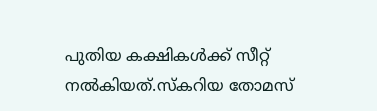പുതിയ കക്ഷികള്‍ക്ക് സീറ്റ് നല്‍കിയത്.സ്‌കറിയ തോമസ്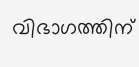വിഭാഗത്തിന്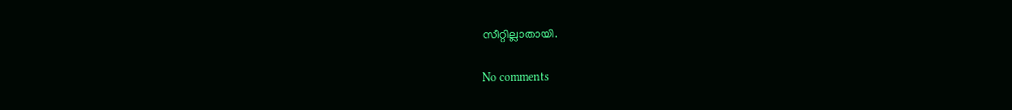സീറ്റില്ലാതായി.

No comments